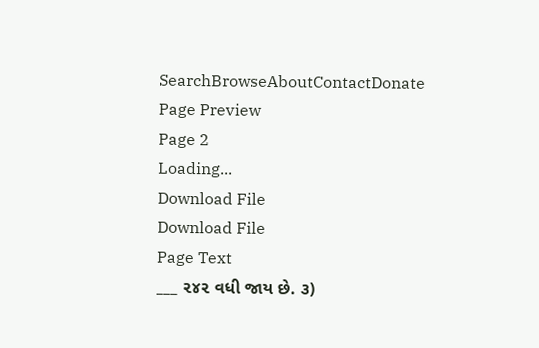SearchBrowseAboutContactDonate
Page Preview
Page 2
Loading...
Download File
Download File
Page Text
___ ૨૪૨ વધી જાય છે. ૩)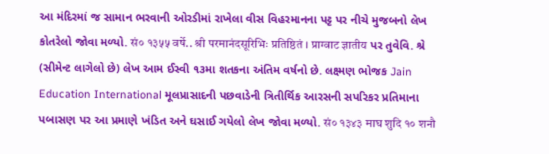આ મંદિરમાં જ સામાન ભરવાની ઓરડીમાં રાખેલા વીસ વિહરમાનના પટ્ટ પર નીચે મુજબનો લેખ કોતરેલો જોવા મળ્યો. सं० १३५५ वर्षे.. श्री परमानंदसूरिभिः प्रतिष्ठितं । प्राग्वाट ज्ञातीय પર તુવેવિ. શ્રે (સીમેન્ટ લાગેલો છે) લેખ આમ ઈસ્વી ૧૩મા શતકના અંતિમ વર્ષનો છે. લક્ષ્મણ ભોજક Jain Education International મૂલપ્રાસાદની પછવાડેની ત્રિતીર્થિક આરસની સપરિકર પ્રતિમાના પબાસણ પર આ પ્રમાણે ખંડિત અને ઘસાઈ ગયેલો લેખ જોવા મળ્યો. सं० १३४३ माघ शुदि १० शनौ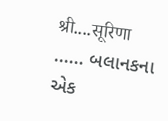श्री....सूरिणा ...... બલાનકના એક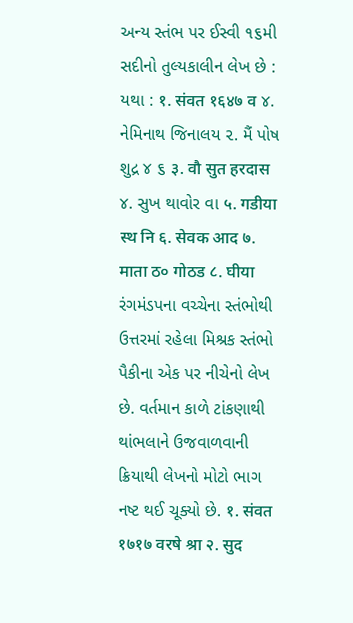અન્ય સ્તંભ પર ઈસ્વી ૧૬મી સદીનો તુલ્યકાલીન લેખ છે : યથા : १. संवत १६४७ व ૪. નેમિનાથ જિનાલય ૨. મૈં પોષ શુદ્ર ૪ ૬ ३. वौ सुत हरदास ૪. સુખ થાવોર વા ५. गडीया स्थ नि ६. सेवक आद ७. माता ठ० गोठड ८. घीया રંગમંડપના વચ્ચેના સ્તંભોથી ઉત્તરમાં રહેલા મિશ્રક સ્તંભો પૈકીના એક પર નીચેનો લેખ છે. વર્તમાન કાળે ટાંકણાથી થાંભલાને ઉજવાળવાની ક્રિયાથી લેખનો મોટો ભાગ નષ્ટ થઈ ચૂક્યો છે. १. संवत १७१७ वरषे श्रा २. सुद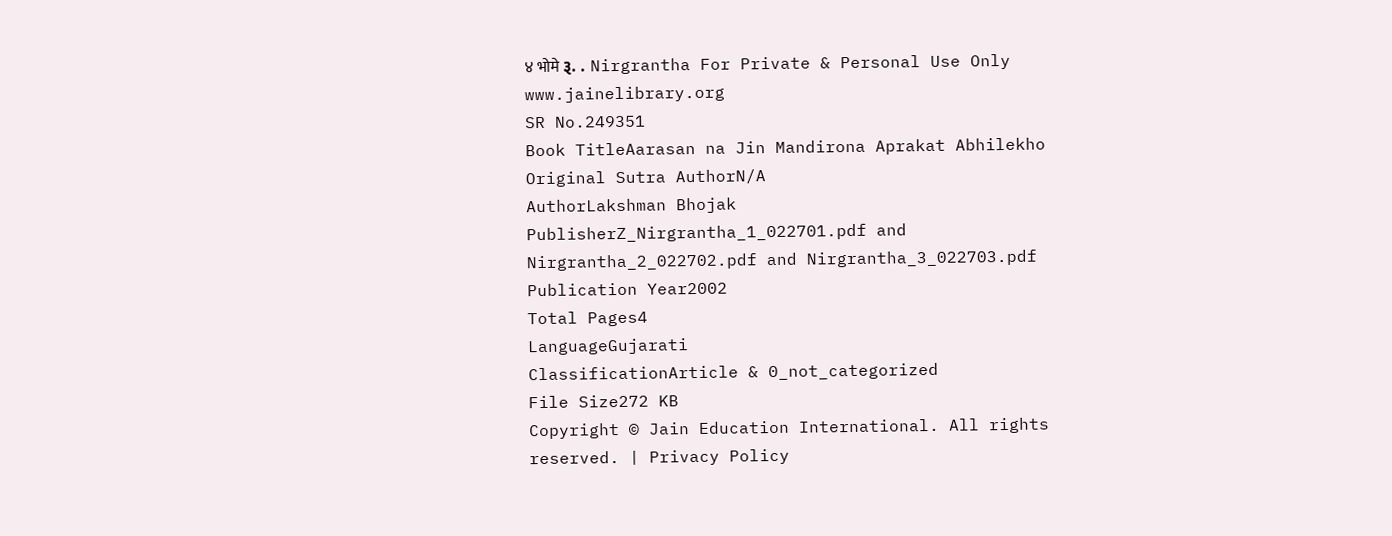४ भोमे રૂ. . Nirgrantha For Private & Personal Use Only www.jainelibrary.org
SR No.249351
Book TitleAarasan na Jin Mandirona Aprakat Abhilekho
Original Sutra AuthorN/A
AuthorLakshman Bhojak
PublisherZ_Nirgrantha_1_022701.pdf and Nirgrantha_2_022702.pdf and Nirgrantha_3_022703.pdf
Publication Year2002
Total Pages4
LanguageGujarati
ClassificationArticle & 0_not_categorized
File Size272 KB
Copyright © Jain Education International. All rights reserved. | Privacy Policy